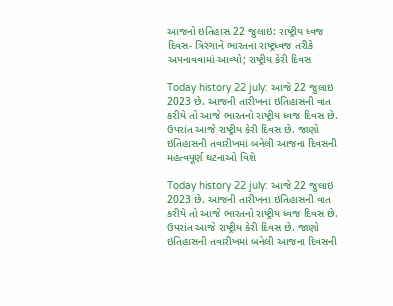આજનો ઇતિહાસ 22 જુલાઇ: રાષ્ટ્રીય ધ્વજ દિવસ- ત્રિરંગાને ભારતના રાષ્ટ્રધ્વજ તરીકે અપનાવવામાં આવ્યો; રાષ્ટ્રીય કેરી દિવસ

Today history 22 july: આજે 22 જુલાઇ 2023 છે. આજની તારીખના ઇતિહાસની વાત કરીયે તો આજે ભારતનો રાષ્ટ્રીય ધ્વજ દિવસ છે. ઉપરાંત આજે રાષ્ટ્રીય કેરી દિવસ છે. જાણો ઇતિહાસની તવારીખમાં બનેલી આજના દિવસની મહત્વપૂર્ણ ઘટનાઓ વિશે

Today history 22 july: આજે 22 જુલાઇ 2023 છે. આજની તારીખના ઇતિહાસની વાત કરીયે તો આજે ભારતનો રાષ્ટ્રીય ધ્વજ દિવસ છે. ઉપરાંત આજે રાષ્ટ્રીય કેરી દિવસ છે. જાણો ઇતિહાસની તવારીખમાં બનેલી આજના દિવસની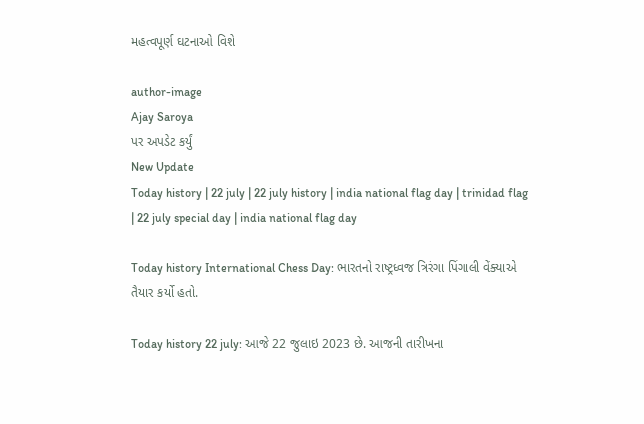મહત્વપૂર્ણ ઘટનાઓ વિશે

author-image
Ajay Saroya
પર અપડેટ કર્યું
New Update
Today history | 22 july | 22 july history | india national flag day | trinidad flag | 22 july special day | india national flag day

Today history International Chess Day: ભારતનો રાષ્ટ્રધ્વજ ત્રિરંગા પિંગાલી વેંક્યાએ તૈયાર કર્યો હતો.

Today history 22 july: આજે 22 જુલાઇ 2023 છે. આજની તારીખના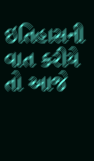ઇતિહાસની વાત કરીયે તો આજે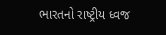ભારતનો રાષ્ટ્રીય ધ્વજ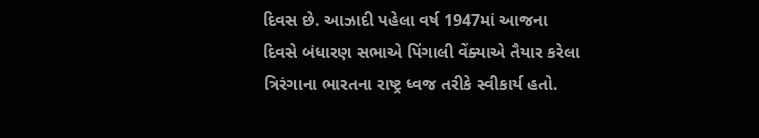દિવસ છે. આઝાદી પહેલા વર્ષ 1947માં આજના દિવસે બંધારણ સભાએ પિંગાલી વેંક્યાએ તૈયાર કરેલા ત્રિરંગાના ભારતના રાષ્ટ્ર ધ્વજ તરીકે સ્વીકાર્ય હતો.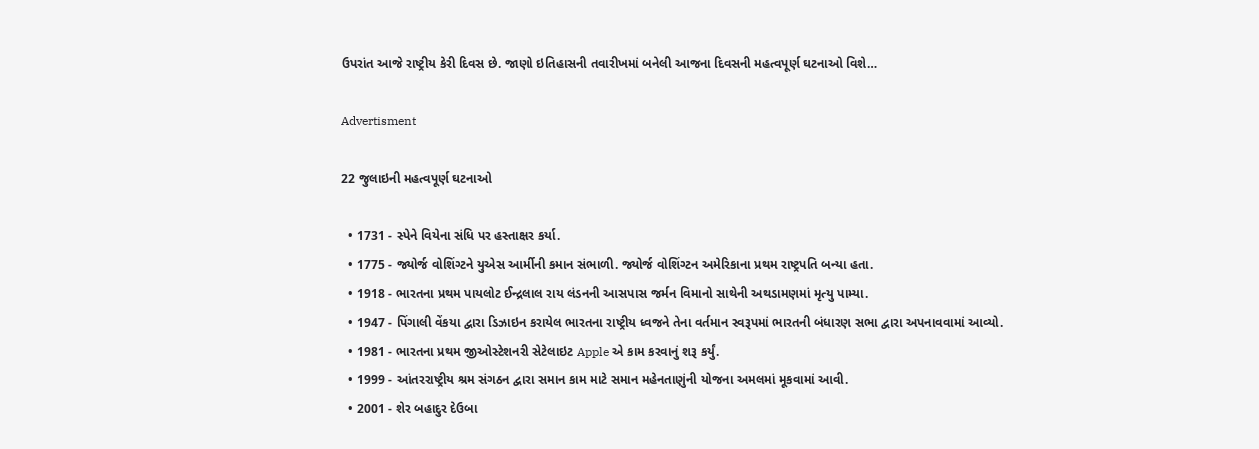ઉપરાંત આજે રાષ્ટ્રીય કેરી દિવસ છે. જાણો ઇતિહાસની તવારીખમાં બનેલી આજના દિવસની મહત્વપૂર્ણ ઘટનાઓ વિશે…

Advertisment

22 જુલાઇની મહત્વપૂર્ણ ઘટનાઓ

  • 1731 - સ્પેને વિયેના સંધિ પર હસ્તાક્ષર કર્યા.
  • 1775 - જ્યોર્જ વોશિંગ્ટને યુએસ આર્મીની કમાન સંભાળી. જ્યોર્જ વોશિંગ્ટન અમેરિકાના પ્રથમ રાષ્ટ્રપતિ બન્યા હતા.
  • 1918 - ભારતના પ્રથમ પાયલોટ ઈન્દ્રલાલ રાય લંડનની આસપાસ જર્મન વિમાનો સાથેની અથડામણમાં મૃત્યુ પામ્યા.
  • 1947 - પિંગાલી વેંકયા દ્વારા ડિઝાઇન કરાયેલ ભારતના રાષ્ટ્રીય ધ્વજને તેના વર્તમાન સ્વરૂપમાં ભારતની બંધારણ સભા દ્વારા અપનાવવામાં આવ્યો.
  • 1981 - ભારતના પ્રથમ જીઓસ્ટેશનરી સેટેલાઇટ Apple એ કામ કરવાનું શરૂ કર્યું.
  • 1999 - આંતરરાષ્ટ્રીય શ્રમ સંગઠન દ્વારા સમાન કામ માટે સમાન મહેનતાણુંની યોજના અમલમાં મૂકવામાં આવી.
  • 2001 - શેર બહાદુર દેઉબા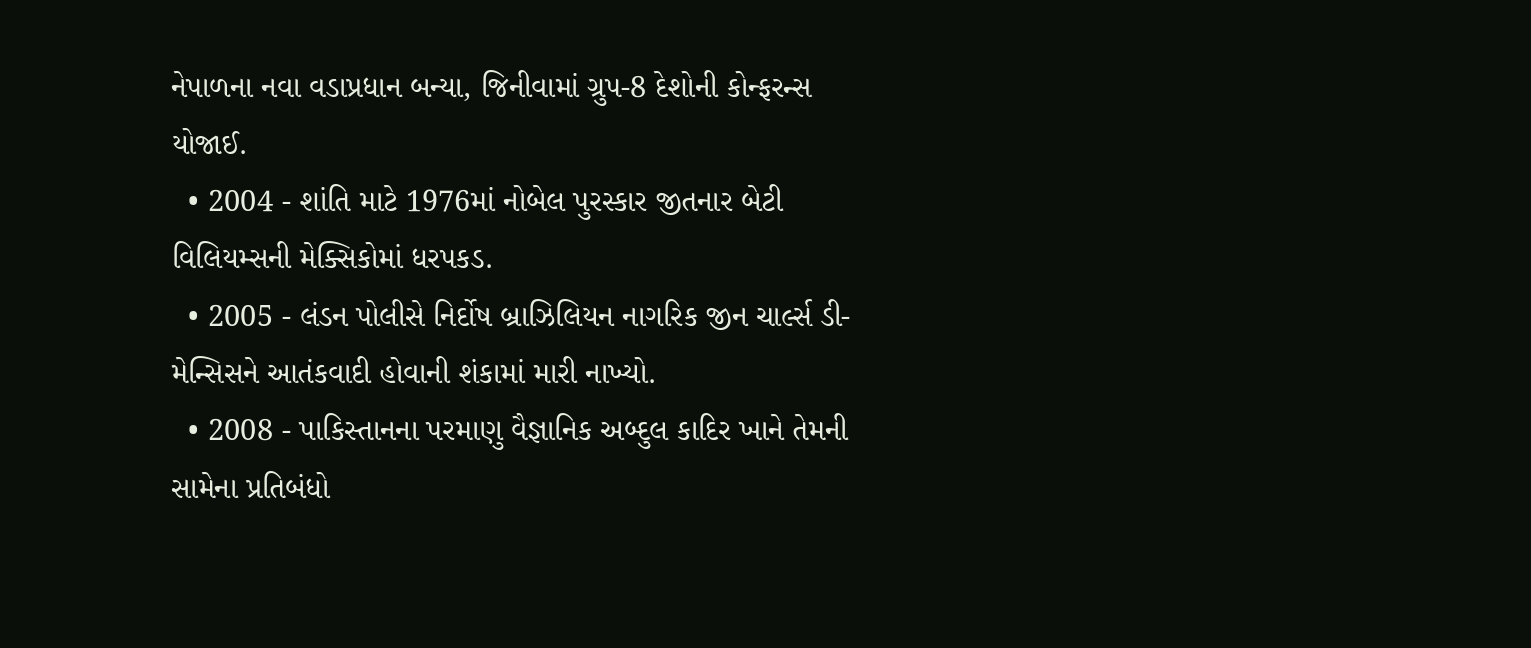નેપાળના નવા વડાપ્રધાન બન્યા, જિનીવામાં ગ્રુપ-8 દેશોની કોન્ફરન્સ યોજાઈ.
  • 2004 - શાંતિ માટે 1976માં નોબેલ પુરસ્કાર જીતનાર બેટી વિલિયમ્સની મેક્સિકોમાં ધરપકડ.
  • 2005 - લંડન પોલીસે નિર્દોષ બ્રાઝિલિયન નાગરિક જીન ચાર્લ્સ ડી-મેન્સિસને આતંકવાદી હોવાની શંકામાં મારી નાખ્યો.
  • 2008 - પાકિસ્તાનના પરમાણુ વૈજ્ઞાનિક અબ્દુલ કાદિર ખાને તેમની સામેના પ્રતિબંધો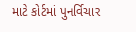માટે કોર્ટમાં પુનર્વિચાર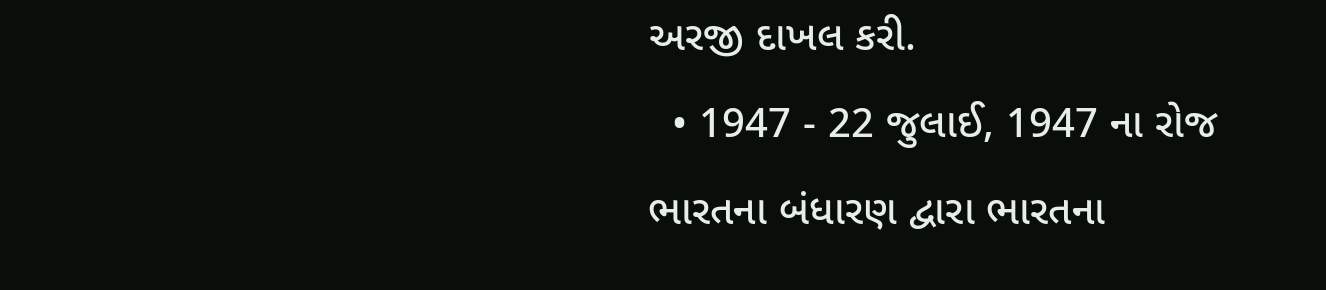અરજી દાખલ કરી.
  • 1947 - 22 જુલાઈ, 1947 ના રોજ ભારતના બંધારણ દ્વારા ભારતના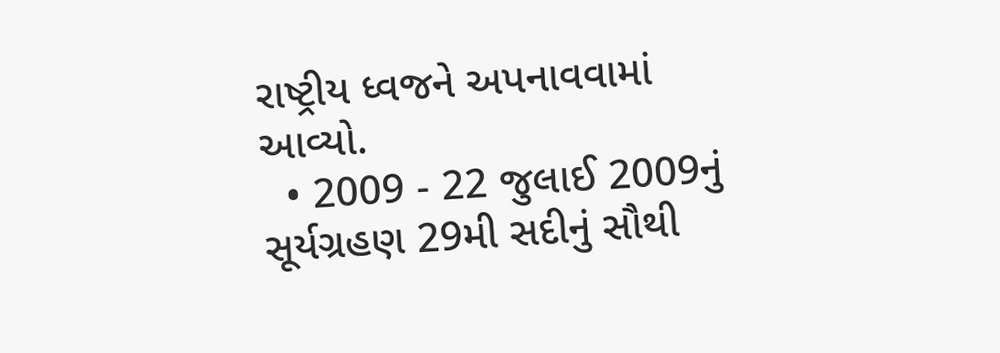રાષ્ટ્રીય ધ્વજને અપનાવવામાં આવ્યો.
  • 2009 - 22 જુલાઈ 2009નું સૂર્યગ્રહણ 29મી સદીનું સૌથી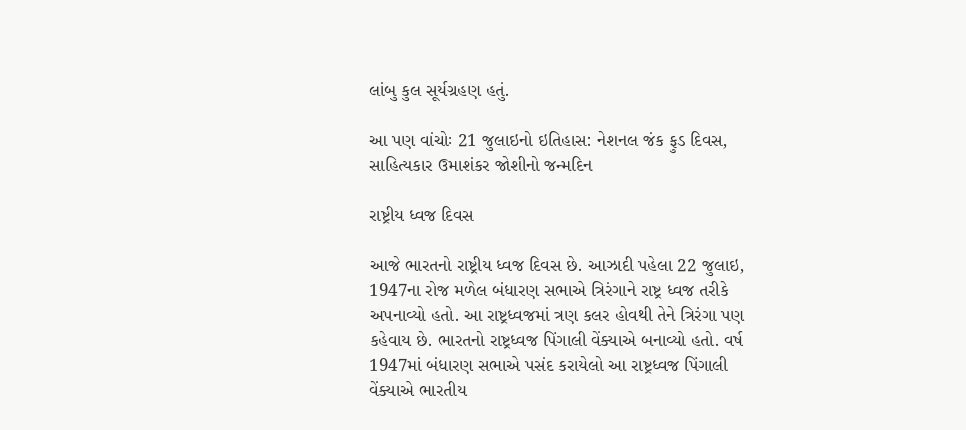લાંબુ કુલ સૂર્યગ્રહણ હતું.

આ પણ વાંચોઃ 21 જુલાઇનો ઇતિહાસ: નેશનલ જંક ફુડ દિવસ, સાહિત્યકાર ઉમાશંકર જોશીનો જન્મદિન

રાષ્ટ્રીય ધ્વજ દિવસ

આજે ભારતનો રાષ્ટ્રીય ધ્વજ દિવસ છે. આઝાદી પહેલા 22 જુલાઇ, 1947ના રોજ મળેલ બંધારણ સભાએ ત્રિરંગાને રાષ્ટ્ર ધ્વજ તરીકે અપનાવ્યો હતો. આ રાષ્ટ્રધ્વજમાં ત્રણ કલર હોવથી તેને ત્રિરંગા પણ કહેવાય છે. ભારતનો રાષ્ટ્રધ્વજ પિંગાલી વેંક્યાએ બનાવ્યો હતો. વર્ષ 1947માં બંધારણ સભાએ પસંદ કરાયેલો આ રાષ્ટ્રધ્વજ પિંગાલી વેંક્યાએ ભારતીય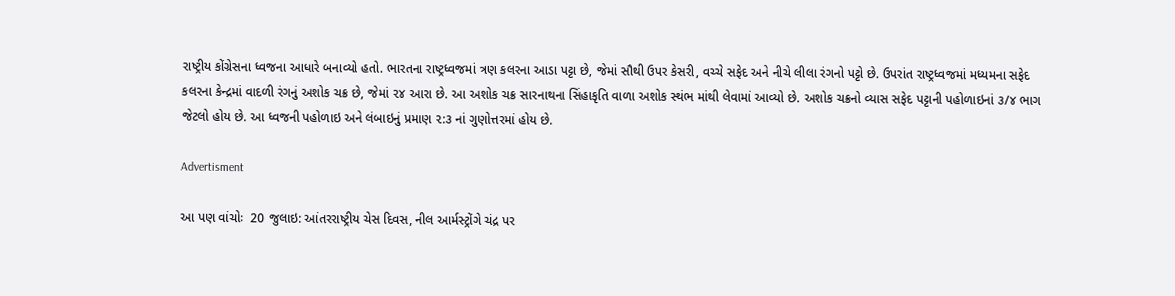રાષ્ટ્રીય કોંગ્રેસના ધ્વજના આધારે બનાવ્યો હતો. ભારતના રાષ્ટ્રધ્વજમાં ત્રણ કલરના આડા પટ્ટા છે, જેમાં સૌથી ઉપર કેસરી, વચ્ચે સફેદ અને નીચે લીલા રંગનો પટ્ટો છે. ઉપરાંત રાષ્ટ્રધ્વજમાં મધ્યમના સફેદ કલરના કેન્દ્રમાં વાદળી રંગનું અશોક ચક્ર છે, જેમાં ૨૪ આરા છે. આ અશોક ચક્ર સારનાથના સિંહાકૃતિ વાળા અશોક સ્થંભ માંથી લેવામાં આવ્યો છે. અશોક ચક્રનો વ્યાસ સફેદ પટ્ટાની પહોળાઇનાં ૩/૪ ભાગ જેટલો હોય છે. આ ધ્વજની પહોળાઇ અને લંબાઇનું પ્રમાણ ૨:૩ નાં ગુણોત્તરમાં હોય છે.

Advertisment

આ પણ વાંચોઃ  20 જુલાઇ: આંતરરાષ્ટ્રીય ચેસ દિવસ, નીલ આર્મસ્ટ્રોંગે ચંદ્ર પર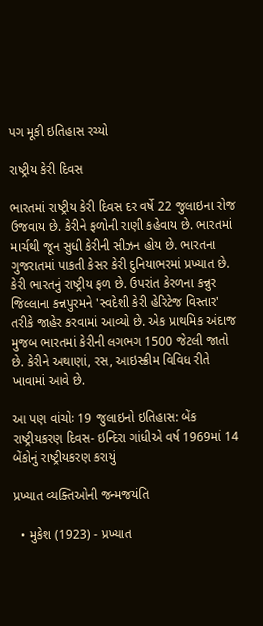પગ મૂકી ઇતિહાસ રચ્યો

રાષ્ટ્રીય કેરી દિવસ

ભારતમાં રાષ્ટ્રીય કેરી દિવસ દર વર્ષે 22 જુલાઇના રોજ ઉજવાય છે. કેરીને ફળોની રાણી કહેવાય છે. ભારતમાં માર્ચથી જૂન સુધી કેરીની સીઝન હોય છે. ભારતના ગુજરાતમાં પાકતી કેસર કેરી દુનિયાભરમાં પ્રખ્યાત છે. કેરી ભારતનું રાષ્ટ્રીય ફળ છે. ઉપરાંત કેરળના કન્નુર જિલ્લાના કન્નપુરમને 'સ્વદેશી કેરી હેરિટેજ વિસ્તાર' તરીકે જાહેર કરવામાં આવ્યો છે. એક પ્રાથમિક અંદાજ મુજબ ભારતમાં કેરીની લગભગ 1500 જેટલી જાતો છે. કેરીને અથાણાં, રસ, આઇસ્ક્રીમ વિવિધ રીતે ખાવામાં આવે છે.

આ પણ વાંચોઃ 19 જુલાઇનો ઇતિહાસ: બેંક રાષ્ટ્રીયકરણ દિવસ- ઇન્દિરા ગાંધીએ વર્ષ 1969માં 14 બેંકોનું રાષ્ટ્રીયકરણ કરાયું

પ્રખ્યાત વ્યક્તિઓની જન્મજયંતિ

  • મુકેશ (1923) - પ્રખ્યાત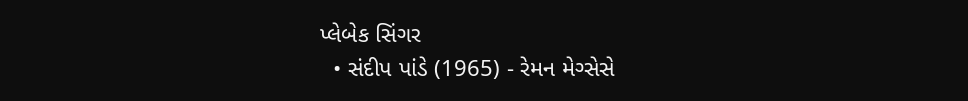પ્લેબેક સિંગર
  • સંદીપ પાંડે (1965) - રેમન મેગ્સેસે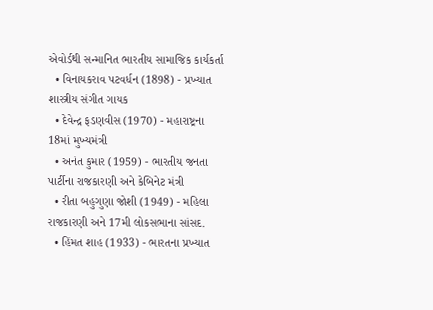એવોર્ડથી સન્માનિત ભારતીય સામાજિક કાર્યકર્તા
  • વિનાયકરાવ પટવર્ધન (1898) - પ્રખ્યાત શાસ્ત્રીય સંગીત ગાયક
  • દેવેન્દ્ર ફડણવીસ (1970) - મહારાષ્ટ્રના 18માં મુખ્યમંત્રી
  • અનંત કુમાર (1959) - ભારતીય જનતા પાર્ટીના રાજકારણી અને કેબિનેટ મંત્રી
  • રીતા બહુગુણા જોશી (1949) - મહિલા રાજકારણી અને 17મી લોકસભાના સાંસદ.
  • હિંમત શાહ (1933) - ભારતના પ્રખ્યાત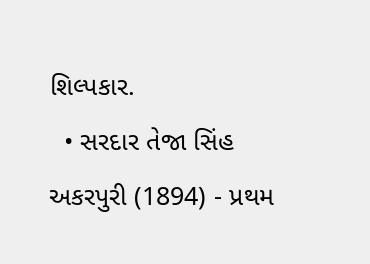શિલ્પકાર.
  • સરદાર તેજા સિંહ અકરપુરી (1894) - પ્રથમ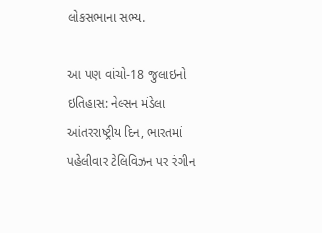લોકસભાના સભ્ય.

આ પણ વાંચો-18 જુલાઇનો ઇતિહાસ: નેલ્સન મંડેલા આંતરરાષ્ટ્રીય દિન, ભારતમાં પહેલીવાર ટેલિવિઝન પર રંગીન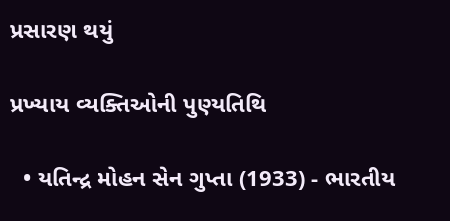પ્રસારણ થયું

પ્રખ્યાય વ્યક્તિઓની પુણ્યતિથિ

  • યતિન્દ્ર મોહન સેન ગુપ્તા (1933) - ભારતીય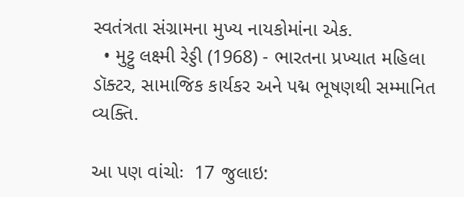સ્વતંત્રતા સંગ્રામના મુખ્ય નાયકોમાંના એક.
  • મુટ્ટુ લક્ષ્મી રેડ્ડી (1968) - ભારતના પ્રખ્યાત મહિલા ડૉક્ટર, સામાજિક કાર્યકર અને પદ્મ ભૂષણથી સમ્માનિત વ્યક્તિ.

આ પણ વાંચોઃ  17 જુલાઇ: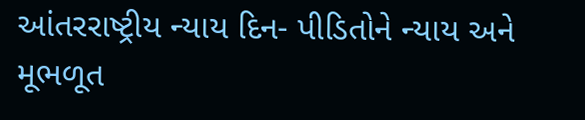આંતરરાષ્ટ્રીય ન્યાય દિન- પીડિતોને ન્યાય અને મૂભળૂત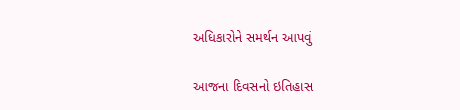અધિકારોને સમર્થન આપવું

આજના દિવસનો ઇતિહાસ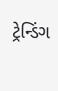ટ્રેન્ડિંગ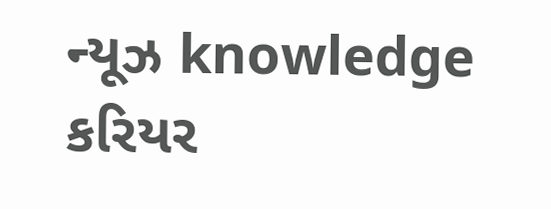ન્યૂઝ knowledge કરિયર